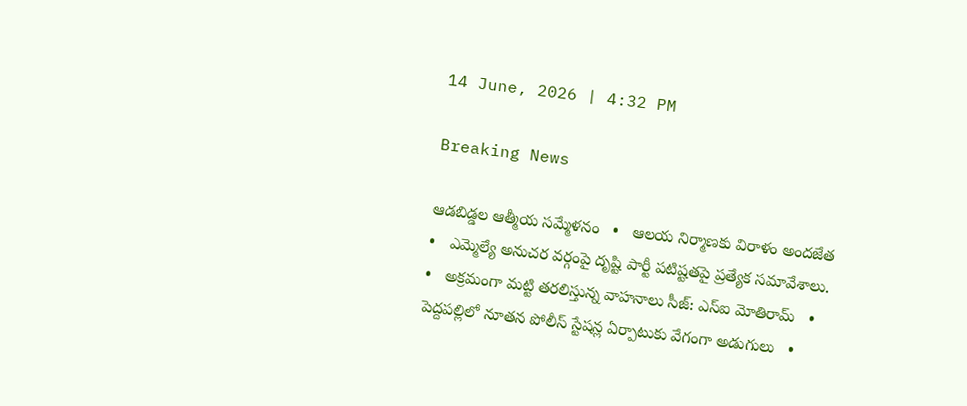14 June, 2026 | 4:32 PM

Breaking News

ఆడబిడ్డల ఆత్మీయ సమ్మేళనం   •   ఆలయ నిర్మాణకు విరాళం అందజేత   •   ఎమ్మెల్యే అనుచర వర్గంపై దృష్టి పార్టీ పటిష్టతపై ప్రత్యేక సమావేశాలు.   •   అక్రమంగా మట్టి తరలిస్తున్న వాహనాలు సీజ్: ఎస్ఐ మోతిరామ్   •   పెద్దపల్లిలో నూతన పోలీస్ స్టేషన్ల ఏర్పాటుకు వేగంగా అడుగులు   •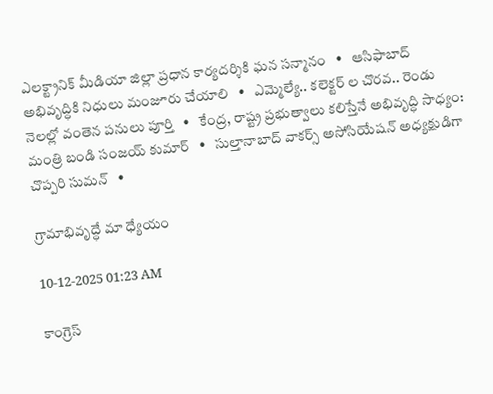ఎలక్ట్రానిక్ మీడియా జిల్లా ప్రధాన కార్యదర్శికి ఘన సన్మానం   •   ఆసిఫాబాద్ అభివృద్ధికి నిధులు మంజూరు చేయాలి   •   ఎమ్మెల్యే.. కలెక్టర్ ల చొరవ.. రెండు నెలల్లో వంతెన పనులు పూర్తి   •   కేంద్ర, రాష్ట్ర ప్రభుత్వాలు కలిస్తేనే అభివృద్ధి సాధ్యం: మంత్రి బండి సంజయ్ కుమార్   •   సుల్తానాబాద్ వాకర్స్ అసోసియేషన్ అధ్యక్షుడిగా చొప్పరి సుమన్   •

గ్రామాభివృద్ధే మా ధ్యేయం

10-12-2025 01:23 AM

కాంగ్రెస్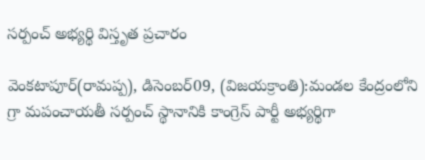సర్పంచ్ అభ్యర్థి విస్తృత ప్రచారం

వెంకటాపూర్(రామప్ప), డిసెంబర్09, (విజయక్రాంతి):మండల కేంద్రంలోని గ్రా మపంచాయతీ సర్పంచ్ స్థానానికి కాంగ్రెస్ పార్టీ అభ్యర్థిగా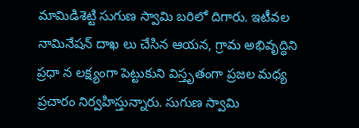మామిడిశెట్టి సుగుణ స్వామి బరిలో దిగారు. ఇటీవల నామినేషన్ దాఖ లు చేసిన ఆయన, గ్రామ అభివృద్ధిని ప్రధా న లక్ష్యంగా పెట్టుకుని విస్తృతంగా ప్రజల మధ్య ప్రచారం నిర్వహిస్తున్నారు. సుగుణ స్వామి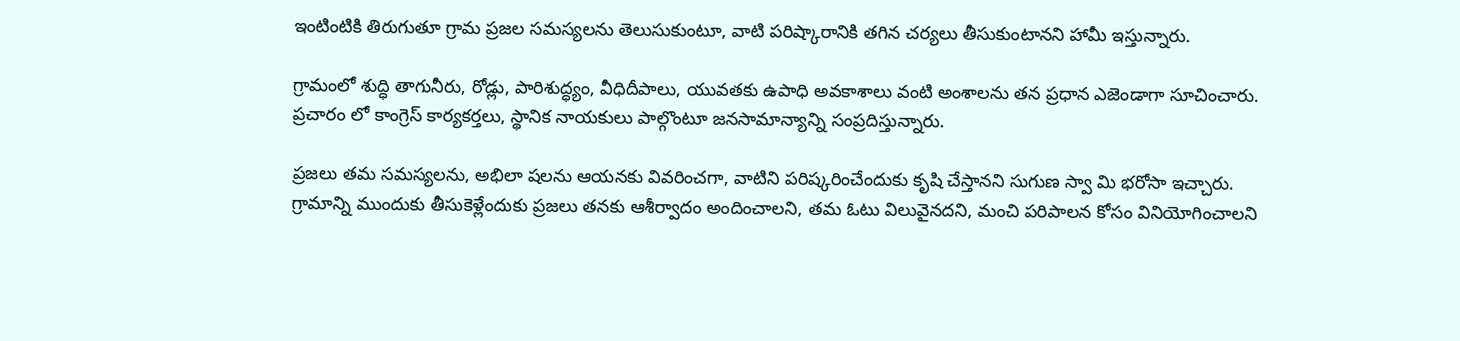ఇంటింటికి తిరుగుతూ గ్రామ ప్రజల సమస్యలను తెలుసుకుంటూ, వాటి పరిష్కారానికి తగిన చర్యలు తీసుకుంటానని హామీ ఇస్తున్నారు.

గ్రామంలో శుద్ధి తాగునీరు, రోడ్లు, పారిశుద్ధ్యం, వీధిదీపాలు, యువతకు ఉపాధి అవకాశాలు వంటి అంశాలను తన ప్రధాన ఎజెండాగా సూచించారు. ప్రచారం లో కాంగ్రెస్ కార్యకర్తలు, స్థానిక నాయకులు పాల్గొంటూ జనసామాన్యాన్ని సంప్రదిస్తున్నారు.

ప్రజలు తమ సమస్యలను, అభిలా షలను ఆయనకు వివరించగా, వాటిని పరిష్కరించేందుకు కృషి చేస్తానని సుగుణ స్వా మి భరోసా ఇచ్చారు. గ్రామాన్ని ముందుకు తీసుకెళ్లేందుకు ప్రజలు తనకు ఆశీర్వాదం అందించాలని, తమ ఓటు విలువైనదని, మంచి పరిపాలన కోసం వినియోగించాలని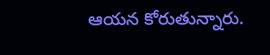ఆయన కోరుతున్నారు.